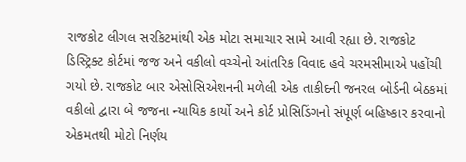રાજકોટ લીગલ સરકિટમાંથી એક મોટા સમાચાર સામે આવી રહ્યા છે. રાજકોટ ડિસ્ટ્રિક્ટ કોર્ટમાં જજ અને વકીલો વચ્ચેનો આંતરિક વિવાદ હવે ચરમસીમાએ પહોંચી ગયો છે. રાજકોટ બાર એસોસિએશનની મળેલી એક તાકીદની જનરલ બોર્ડની બેઠકમાં વકીલો દ્વારા બે જજના ન્યાયિક કાર્યો અને કોર્ટ પ્રોસિડિંગનો સંપૂર્ણ બહિષ્કાર કરવાનો એકમતથી મોટો નિર્ણય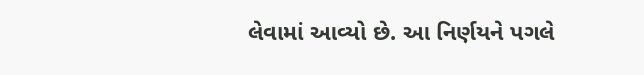લેવામાં આવ્યો છે. આ નિર્ણયને પગલે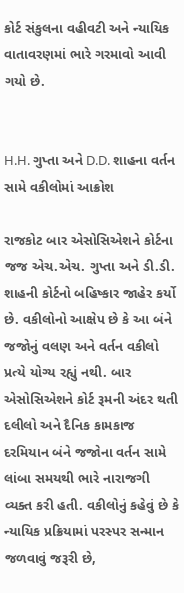કોર્ટ સંકુલના વહીવટી અને ન્યાયિક વાતાવરણમાં ભારે ગરમાવો આવી ગયો છે.


H.H. ગુપ્તા અને D.D. શાહના વર્તન સામે વકીલોમાં આક્રોશ

રાજકોટ બાર એસોસિએશને કોર્ટના જજ એચ.એચ. ગુપ્તા અને ડી.ડી. શાહની કોર્ટનો બહિષ્કાર જાહેર કર્યો છે. વકીલોનો આક્ષેપ છે કે આ બંને જજોનું વલણ અને વર્તન વકીલો પ્રત્યે યોગ્ય રહ્યું નથી. બાર એસોસિએશને કોર્ટ રૂમની અંદર થતી દલીલો અને દૈનિક કામકાજ દરમિયાન બંને જજોના વર્તન સામે લાંબા સમયથી ભારે નારાજગી વ્યક્ત કરી હતી. વકીલોનું કહેવું છે કે ન્યાયિક પ્રક્રિયામાં પરસ્પર સન્માન જળવાવું જરૂરી છે,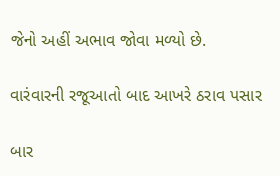જેનો અહીં અભાવ જોવા મળ્યો છે.

વારંવારની રજૂઆતો બાદ આખરે ઠરાવ પસાર

બાર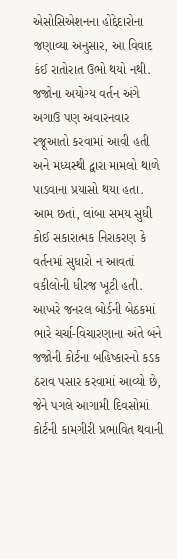એસોસિએશનના હોદ્દેદારોના જણાવ્યા અનુસાર, આ વિવાદ કંઈ રાતોરાત ઉભો થયો નથી. જજોના અયોગ્ય વર્તન અંગે અગાઉ પણ અવારનવાર રજૂઆતો કરવામાં આવી હતી અને મધ્યસ્થી દ્વારા મામલો થાળે પાડવાના પ્રયાસો થયા હતા. આમ છતાં, લાંબા સમય સુધી કોઈ સકારાત્મક નિરાકરણ કે વર્તનમાં સુધારો ન આવતાં વકીલોની ધીરજ ખૂટી હતી. આખરે જનરલ બોર્ડની બેઠકમાં ભારે ચર્ચા-વિચારણાના અંતે બંને જજોની કોર્ટના બહિષ્કારનો કડક ઠરાવ પસાર કરવામાં આવ્યો છે, જેને પગલે આગામી દિવસોમાં કોર્ટની કામગીરી પ્રભાવિત થવાની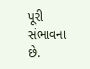પૂરી સંભાવના છે.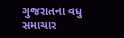ગુજરાતના વધુ સમાચાર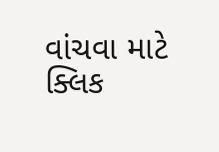વાંચવા માટે ક્લિક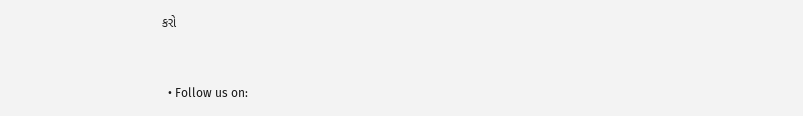કરો



  • Follow us on: